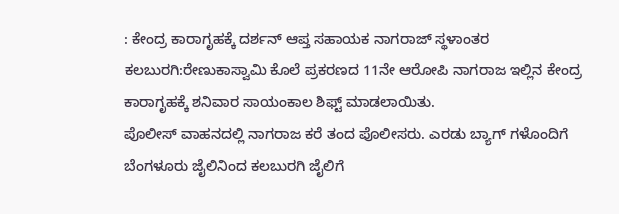: ಕೇಂದ್ರ ಕಾರಾಗೃಹಕ್ಕೆ ದರ್ಶನ್ ಆಪ್ತ ಸಹಾಯಕ ನಾಗರಾಜ್ ಸ್ಥಳಾಂತರ
ಕಲಬುರಗಿ:ರೇಣುಕಾಸ್ವಾಮಿ ಕೊಲೆ ಪ್ರಕರಣದ 11ನೇ ಆರೋಪಿ ನಾಗರಾಜ ಇಲ್ಲಿನ ಕೇಂದ್ರ ಕಾರಾಗೃಹಕ್ಕೆ ಶನಿವಾರ ಸಾಯಂಕಾಲ ಶಿಫ್ಟ್ ಮಾಡಲಾಯಿತು.
ಪೊಲೀಸ್ ವಾಹನದಲ್ಲಿ ನಾಗರಾಜ ಕರೆ ತಂದ ಪೊಲೀಸರು. ಎರಡು ಬ್ಯಾಗ್ ಗಳೊಂದಿಗೆ ಬೆಂಗಳೂರು ಜೈಲಿನಿಂದ ಕಲಬುರಗಿ ಜೈಲಿಗೆ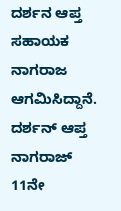ದರ್ಶನ ಆಪ್ತ ಸಹಾಯಕ ನಾಗರಾಜ ಆಗಮಿಸಿದ್ದಾನೆ.
ದರ್ಶನ್ ಆಪ್ತ ನಾಗರಾಜ್ 11ನೇ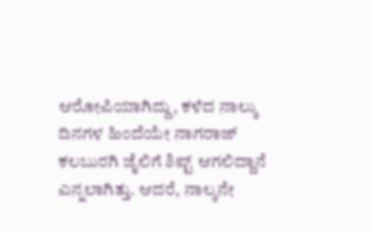ಆರೋಪಿಯಾಗಿದ್ದು, ಕಳೆದ ನಾಲ್ಕು ದಿನಗಳ ಹಿಂದೆಯೇ ನಾಗರಾಜ್ ಕಲಬುರಗಿ ಜೈಲಿಗೆ ಶಿಪ್ಟ್ ಆಗಲಿದ್ದಾನೆ ಎನ್ನಲಾಗಿತ್ತು. ಆದರೆ, ನಾಲ್ಕನೇ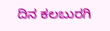ದಿನ ಕಲಬುರಗಿ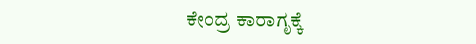ಕೇಂದ್ರ ಕಾರಾಗೃಕ್ಕೆ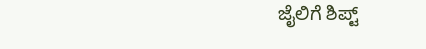ಜೈಲಿಗೆ ಶಿಪ್ಟ್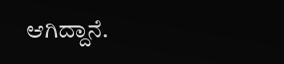ಆಗಿದ್ದಾನೆ.